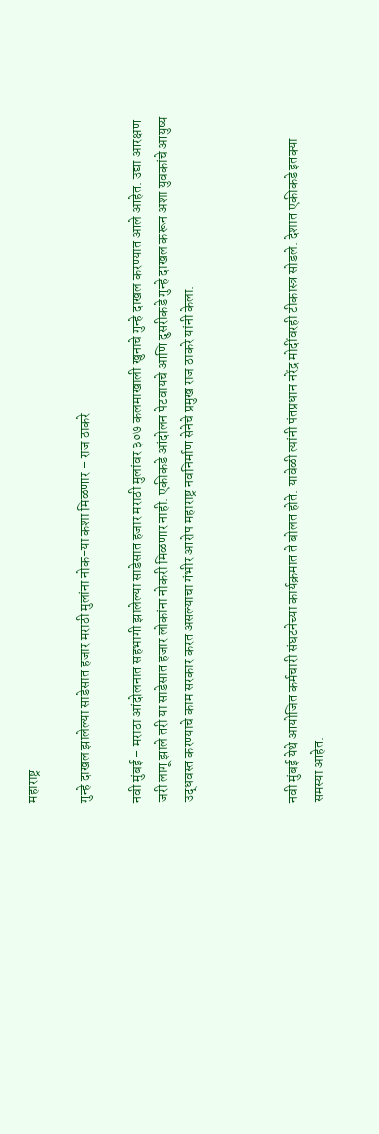महाराष्ट्र

गुन्हे दाखल झालेल्या साडेसात हजार मराठी मुलांना नोक-या कशा मिळणार – राज ठाकरे

नवी मुंबई – मराठा आंदोलनात सहभागी झालेल्या साडेसात हजार मराठी मुलांवर ३०७ कलमाखाली खुनाचे गुन्हे दाखल करण्यात आले आहेत. उद्या आरक्षण जरी लागू झाले तरी या साडेसात हजार लोकांना नोकरी मिळणार नाही. एकीकडे आंदोलन पेटवायचे आणि दुसरीकडे गुन्हे दाखल करून अशा युवकांचे आयुष्य उद्धवस्त करण्याचे काम सरकार करत असल्याचा गंभीर आरोप महाराष्ट्र नवनिर्माण सेनेचे प्रमुख राज ठाकरे यांनी केला.



नवी मुंबई येथे आयोजित कर्मचारी संघटनेच्या कार्यक्रमात ते बोलत होते. यावेळी त्यांनी पंतप्रधान नरेंद्र मोदींवरही टीकास्त्र सोडले. देशात एकीकडे इतक्या समस्या आहेत.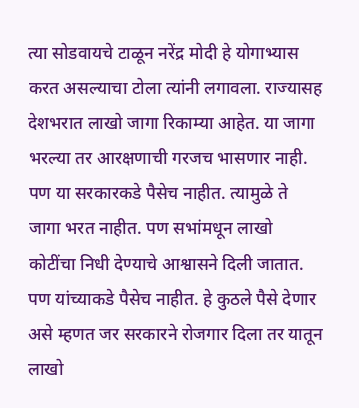त्या सोडवायचे टाळून नरेंद्र मोदी हे योगाभ्यास करत असल्याचा टोला त्यांनी लगावला. राज्यासह देशभरात लाखो जागा रिकाम्या आहेत. या जागा भरल्या तर आरक्षणाची गरजच भासणार नाही. पण या सरकारकडे पैसेच नाहीत. त्यामुळे ते जागा भरत नाहीत. पण सभांमधून लाखो कोटींचा निधी देण्याचे आश्वासने दिली जातात. पण यांच्याकडे पैसेच नाहीत. हे कुठले पैसे देणार असे म्हणत जर सरकारने रोजगार दिला तर यातून लाखो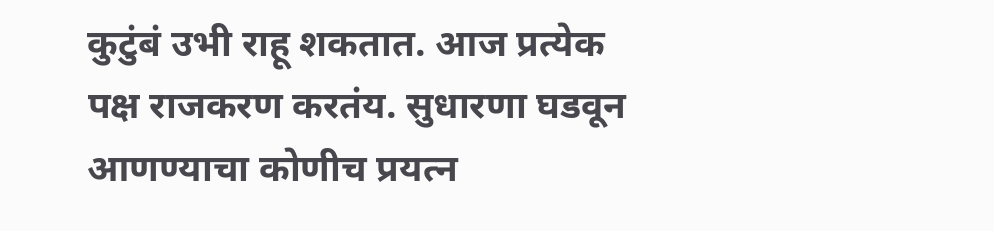कुटुंबं उभी राहू शकतात. आज प्रत्येक पक्ष राजकरण करतंय. सुधारणा घडवून आणण्याचा कोणीच प्रयत्न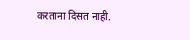करताना दिसत नाही.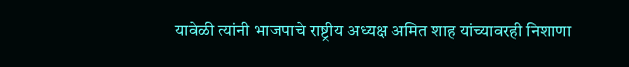यावेळी त्यांनी भाजपाचे राष्ट्रीय अध्यक्ष अमित शाह यांच्यावरही निशाणा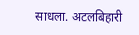साधला. अटलबिहारी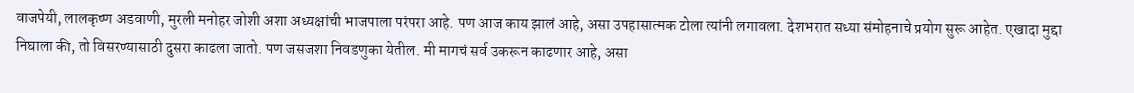वाजपेयी, लालकृष्ण अडवाणी, मुरली मनोहर जोशी अशा अध्यक्षांची भाजपाला परंपरा आहे. पण आज काय झालं आहे, असा उपहासात्मक टोला त्यांनी लगावला. देशभरात सध्या संमोहनाचे प्रयोग सुरू आहेत. एखादा मुद्दा निघाला की, तो विसरण्यासाठी दुसरा काढला जातो. पण जसजशा निवडणुका येतील. मी मागचं सर्व उकरून काढणार आहे, असा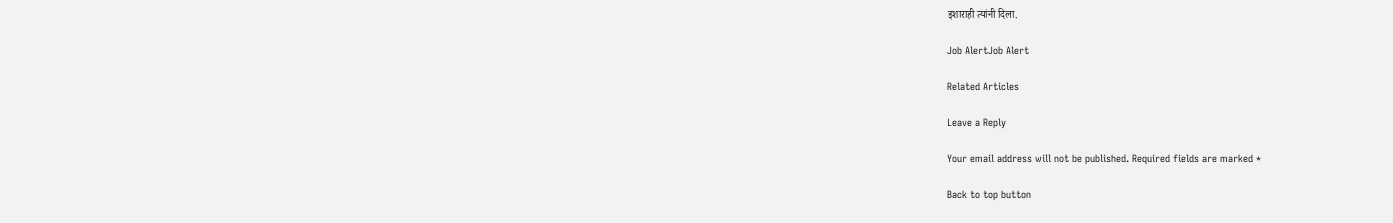इशाराही त्यांनी दिला.

Job AlertJob Alert

Related Articles

Leave a Reply

Your email address will not be published. Required fields are marked *

Back to top button